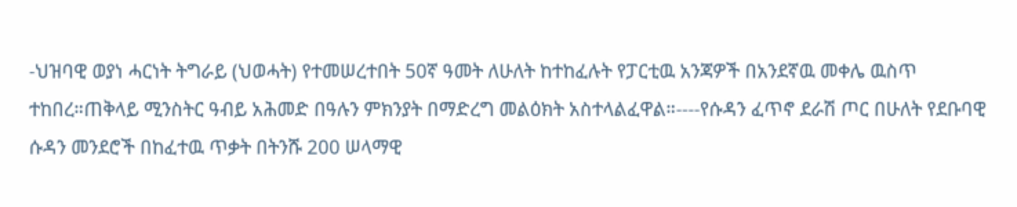-ህዝባዊ ወያነ ሓርነት ትግራይ (ህወሓት) የተመሠረተበት 50ኛ ዓመት ለሁለት ከተከፈሉት የፓርቲዉ አንጃዎች በአንደኛዉ መቀሌ ዉስጥ ተከበረ።ጠቅላይ ሚንስትር ዓብይ አሕመድ በዓሉን ምክንያት በማድረግ መልዕክት አስተላልፈዋል።----የሱዳን ፈጥኖ ደራሽ ጦር በሁለት የደቡባዊ ሱዳን መንደሮች በከፈተዉ ጥቃት በትንሹ 200 ሠላማዊ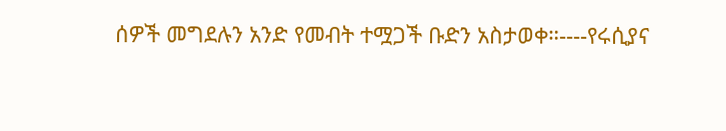ሰዎች መግደሉን አንድ የመብት ተሟጋች ቡድን አስታወቀ።----የሩሲያና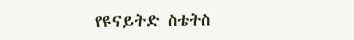የዩናይትድ ስቴትስ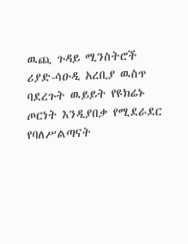ዉጪ ጉዳይ ሚንስትሮች ሪያድ-ሳዑዲ አረቢያ ዉስጥ ባደረጉት ዉይይት የዩክሬኑ ጦርነት እንዲያበቃ የሚደራደር የባለሥልጣናት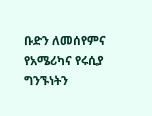ቡድን ለመሰየምና የአሜሪካና የሩሲያ ግንኙነትን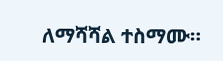ለማሻሻል ተስማሙ።